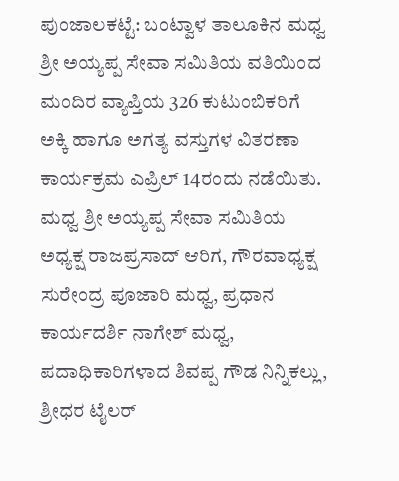ಪುಂಜಾಲಕಟ್ಟೆ: ಬಂಟ್ವಾಳ ತಾಲೂಕಿನ ಮಧ್ವ ಶ್ರೀ ಅಯ್ಯಪ್ಪ ಸೇವಾ ಸಮಿತಿಯ ವತಿಯಿಂದ ಮಂದಿರ ವ್ಯಾಪ್ತಿಯ 326 ಕುಟುಂಬಿಕರಿಗೆ ಅಕ್ಕಿ ಹಾಗೂ ಅಗತ್ಯ ವಸ್ತುಗಳ ವಿತರಣಾ ಕಾರ್ಯಕ್ರಮ ಎಪ್ರಿಲ್ 14ರಂದು ನಡೆಯಿತು.
ಮಧ್ವ ಶ್ರೀ ಅಯ್ಯಪ್ಪ ಸೇವಾ ಸಮಿತಿಯ ಅಧ್ಯಕ್ಷ ರಾಜಪ್ರಸಾದ್ ಆರಿಗ, ಗೌರವಾಧ್ಯಕ್ಷ ಸುರೇಂದ್ರ ಪೂಜಾರಿ ಮಧ್ವ, ಪ್ರಧಾನ ಕಾರ್ಯದರ್ಶಿ ನಾಗೇಶ್ ಮಧ್ವ, ಪದಾಧಿಕಾರಿಗಳಾದ ಶಿವಪ್ಪ ಗೌಡ ನಿನ್ನಿಕಲ್ಲು, ಶ್ರೀಧರ ಟೈಲರ್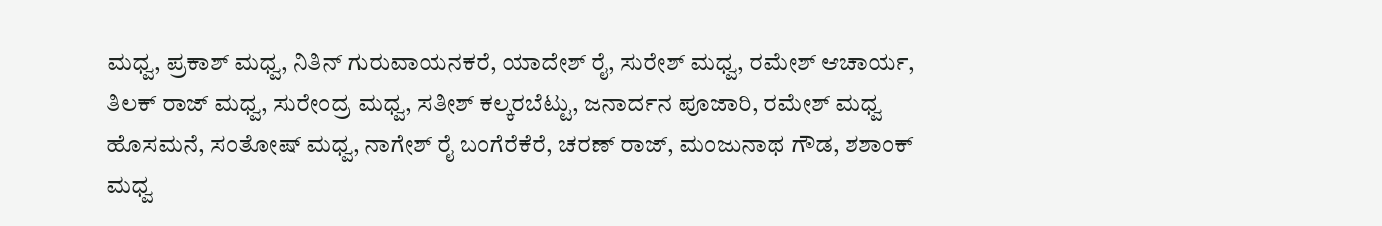ಮಧ್ವ, ಪ್ರಕಾಶ್ ಮಧ್ವ, ನಿತಿನ್ ಗುರುವಾಯನಕರೆ, ಯಾದೇಶ್ ರೈ, ಸುರೇಶ್ ಮಧ್ವ, ರಮೇಶ್ ಆಚಾರ್ಯ, ತಿಲಕ್ ರಾಜ್ ಮಧ್ವ, ಸುರೇಂದ್ರ ಮಧ್ವ, ಸತೀಶ್ ಕಲ್ಕರಬೆಟ್ಟು, ಜನಾರ್ದನ ಪೂಜಾರಿ, ರಮೇಶ್ ಮಧ್ವ ಹೊಸಮನೆ, ಸಂತೋಷ್ ಮಧ್ವ, ನಾಗೇಶ್ ರೈ ಬಂಗೆರೆಕೆರೆ, ಚರಣ್ ರಾಜ್, ಮಂಜುನಾಥ ಗೌಡ, ಶಶಾಂಕ್ ಮಧ್ವ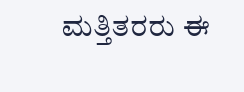ಮತ್ತಿತರರು ಈ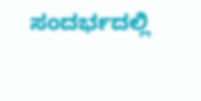ಸಂದರ್ಭದಲ್ಲಿ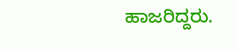ಹಾಜರಿದ್ದರು.